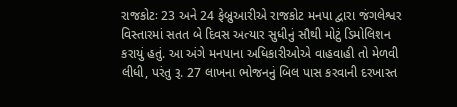રાજકોટઃ 23 અને 24 ફેબ્રુઆરીએ રાજકોટ મનપા દ્વારા જંગલેશ્વર વિસ્તારમાં સતત બે દિવસ અત્યાર સુધીનું સૌથી મોટું ડિમોલિશન કરાયું હતું. આ અંગે મનપાના અધિકારીઓએ વાહવાહી તો મેળવી લીધી, પરંતુ રૂ. 27 લાખના ભોજનનું બિલ પાસ કરવાની દરખાસ્ત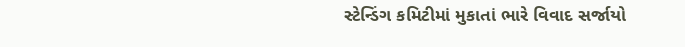સ્ટેન્ડિંગ કમિટીમાં મુકાતાં ભારે વિવાદ સર્જાયો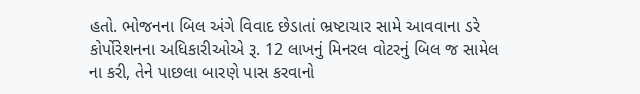હતો. ભોજનના બિલ અંગે વિવાદ છેડાતાં ભ્રષ્ટાચાર સામે આવવાના ડરે કોર્પોરેશનના અધિકારીઓએ રૂ. 12 લાખનું મિનરલ વોટરનું બિલ જ સામેલ ના કરી, તેને પાછલા બારણે પાસ કરવાનો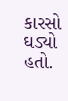કારસો ઘડ્યો હતો.